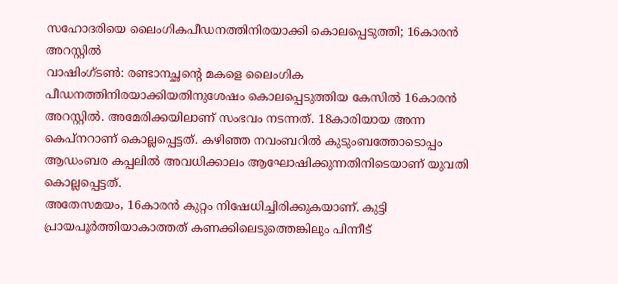സഹോദരിയെ ലൈംഗികപീഡനത്തിനിരയാക്കി കൊലപ്പെടുത്തി; 16കാരൻ അറസ്റ്റിൽ
വാഷിംഗ്ടൺ: രണ്ടാനച്ഛന്റെ മകളെ ലൈംഗിക പീഡനത്തിനിരയാക്കിയതിനുശേഷം കൊലപ്പെടുത്തിയ കേസിൽ 16കാരൻ അറസ്റ്റിൽ. അമേരിക്കയിലാണ് സംഭവം നടന്നത്. 18കാരിയായ അന്ന കെപ്നറാണ് കൊല്ലപ്പെട്ടത്. കഴിഞ്ഞ നവംബറിൽ കുടുംബത്തോടൊപ്പം ആഡംബര കപ്പലിൽ അവധിക്കാലം ആഘോഷിക്കുന്നതിനിടെയാണ് യുവതി കൊല്ലപ്പെട്ടത്.
അതേസമയം, 16കാരൻ കുറ്റം നിഷേധിച്ചിരിക്കുകയാണ്. കുട്ടി പ്രായപൂർത്തിയാകാത്തത് കണക്കിലെടുത്തെങ്കിലും പിന്നീട്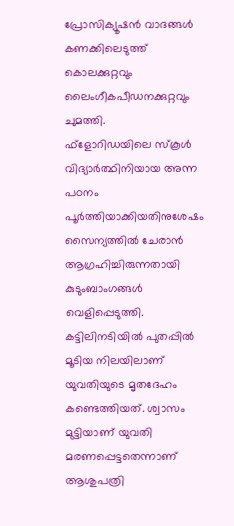പ്രോസിക്യൂഷൻ വാദങ്ങൾ കണക്കിലെടുത്ത് കൊലക്കുറ്റവും ലൈംഗീകപീഡനക്കുറ്റവും ചുമത്തി.
ഫ്ളോറിഡയിലെ സ്കൂൾ വിദ്യാർത്ഥിനിയായ അന്ന പഠനം പൂർത്തിയാക്കിയതിനുശേഷം സൈന്യത്തിൽ ചേരാൻ ആഗ്രഹിച്ചിരുന്നതായി കുടുംബാംഗങ്ങൾ വെളിപ്പെടുത്തി. കട്ടിലിനടിയിൽ പുതപ്പിൽ മൂടിയ നിലയിലാണ് യുവതിയുടെ മൃതദേഹം കണ്ടെത്തിയത്. ശ്വാസം മുട്ടിയാണ് യുവതി മരണപ്പെട്ടതെന്നാണ് ആശുപത്രി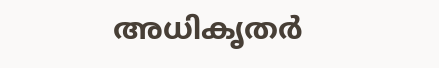അധികൃതർ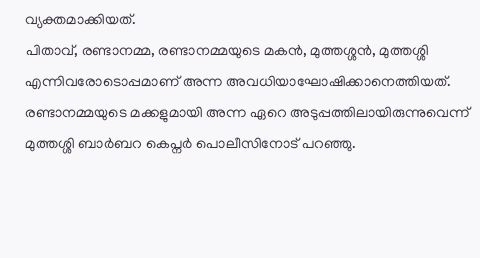വ്യക്തമാക്കിയത്.
പിതാവ്, രണ്ടാനമ്മ, രണ്ടാനമ്മയുടെ മകൻ, മുത്തശ്ശൻ, മുത്തശ്ശി എന്നിവരോടൊപ്പമാണ് അന്ന അവധിയാഘോഷിക്കാനെത്തിയത്. രണ്ടാനമ്മയുടെ മക്കളുമായി അന്ന ഏറെ അടുപ്പത്തിലായിരുന്നുവെന്ന് മുത്തശ്ശി ബാർബറ കെപ്നർ പൊലീസിനോട് പറഞ്ഞു.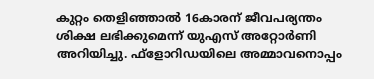കുറ്റം തെളിഞ്ഞാൽ 16കാരന് ജീവപര്യന്തം ശിക്ഷ ലഭിക്കുമെന്ന് യുഎസ് അറ്റോർണി അറിയിച്ചു. ഫ്ളോറിഡയിലെ അമ്മാവനൊപ്പം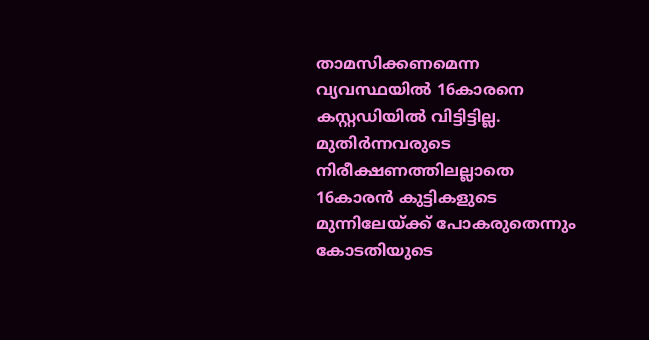താമസിക്കണമെന്ന വ്യവസ്ഥയിൽ 16കാരനെ കസ്റ്റഡിയിൽ വിട്ടിട്ടില്ല. മുതിർന്നവരുടെ നിരീക്ഷണത്തിലല്ലാതെ 16കാരൻ കുട്ടികളുടെ മുന്നിലേയ്ക്ക് പോകരുതെന്നും കോടതിയുടെ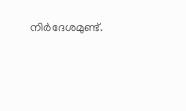നിർദേശമുണ്ട്.